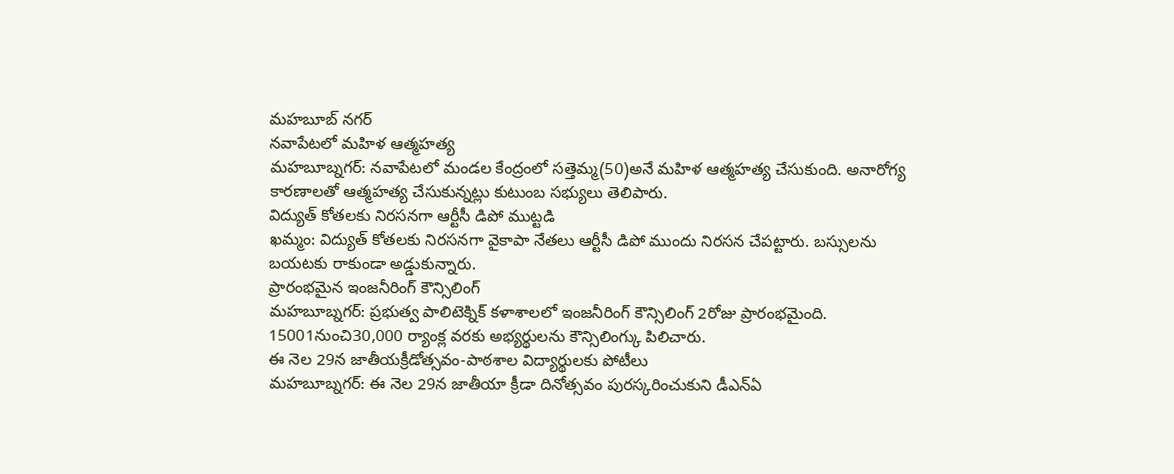మహబూబ్ నగర్
నవాపేటలో మహిళ ఆత్మహత్య
మహబూబ్నగర్: నవాపేటలో మండల కేంద్రంలో సత్తెమ్మ(50)అనే మహిళ ఆత్మహత్య చేసుకుంది. అనారోగ్య కారణాలతో ఆత్మహత్య చేసుకున్నట్లు కుటుంబ సభ్యులు తెలిపారు.
విద్యుత్ కోతలకు నిరసనగా ఆర్టీసీ డిపో ముట్టడి
ఖమ్మం: విద్యుత్ కోతలకు నిరసనగా వైకాపా నేతలు ఆర్టీసీ డిపో ముందు నిరసన చేపట్టారు. బస్సులను బయటకు రాకుండా అడ్డుకున్నారు.
ప్రారంభమైన ఇంజనీరింగ్ కౌన్సిలింగ్
మహబూబ్నగర్: ప్రభుత్వ పాలిటెక్నిక్ కళాశాలలో ఇంజనీరింగ్ కౌన్సిలింగ్ 2రోజు ప్రారంభమైంది. 15001నుంచి30,000 ర్యాంక్ల వరకు అభ్యర్థులను కౌన్సిలింగ్కు పిలిచారు.
ఈ నెల 29న జాతీయక్రీడోత్సవం-పాఠశాల విద్యార్థులకు పోటీలు
మహబూబ్నగర్: ఈ నెల 29న జాతీయా క్రీడా దినోత్సవం పురస్కరించుకుని డీఎన్ఏ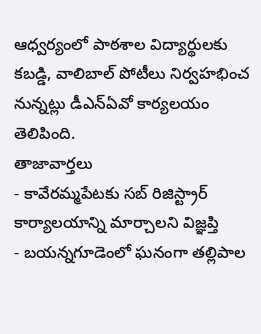ఆధ్వర్యంలో పాఠశాల విద్యార్థులకు కబడ్డి, వాలిబాల్ పోటీలు నిర్వహభించ నున్నట్లు డీఎన్ఏవో కార్యలయం తెలిపింది.
తాజావార్తలు
- కావేరమ్మపేటకు సబ్ రిజిస్ట్రార్ కార్యాలయాన్ని మార్చాలని విజ్ఞప్తి
- బయన్నగూడెంలో ఘనంగా తల్లిపాల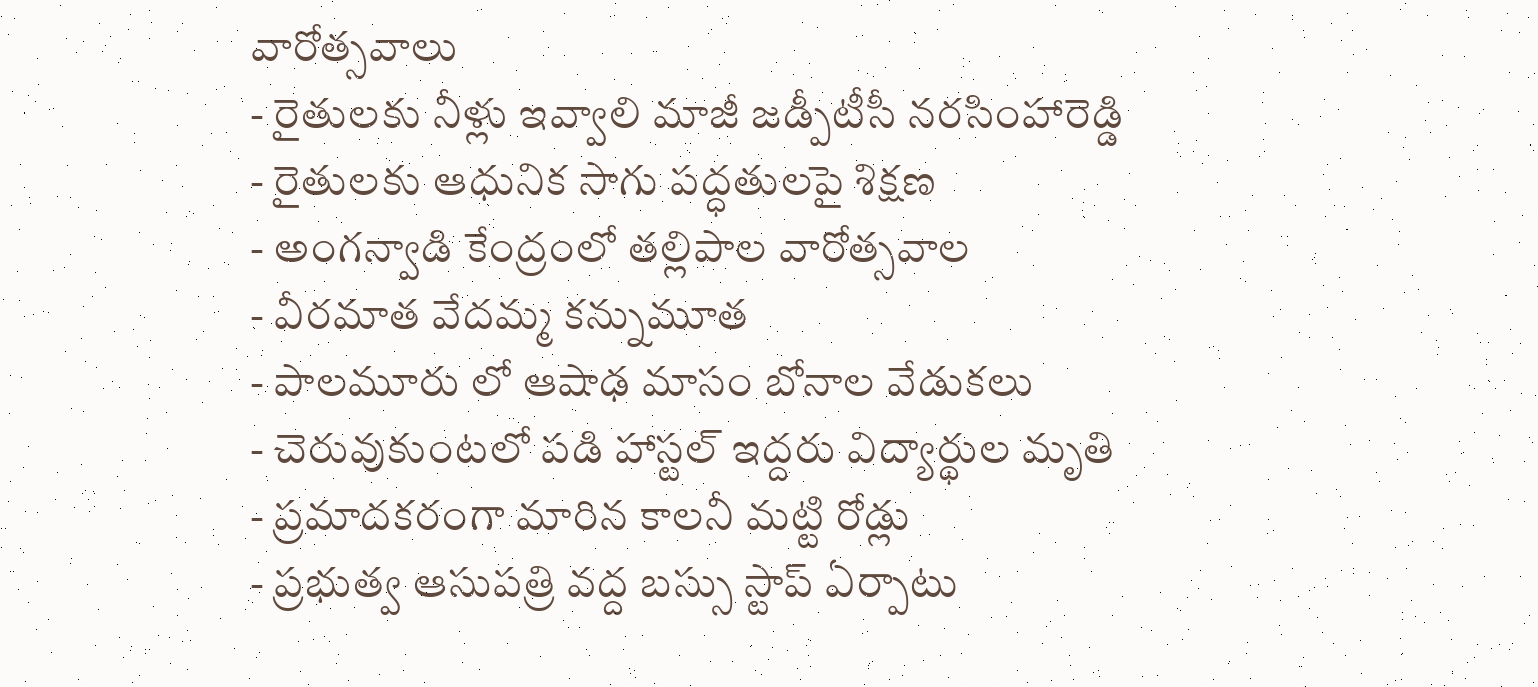వారోత్సవాలు
- రైతులకు నీళ్లు ఇవ్వాలి మాజీ జడ్పీటీసీ నరసింహారెడ్డి
- రైతులకు ఆధునిక సాగు పద్ధతులపై శిక్షణ
- అంగన్వాడి కేంద్రంలో తల్లిపాల వారోత్సవాల
- వీరమాత వేదమ్మ కన్నుమూత
- పాలమూరు లో ఆషాఢ మాసం బోనాల వేడుకలు
- చెరువుకుంటలో పడి హాస్టల్ ఇద్దరు విద్యార్థుల మృతి
- ప్రమాదకరంగా మారిన కాలనీ మట్టి రోడ్లు
- ప్రభుత్వ ఆసుపత్రి వద్ద బస్సు స్టాప్ ఏర్పాటు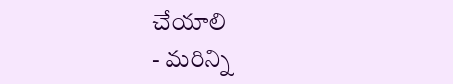చేయాలి
- మరిన్ని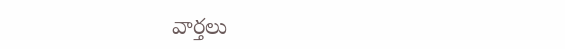వార్తలు